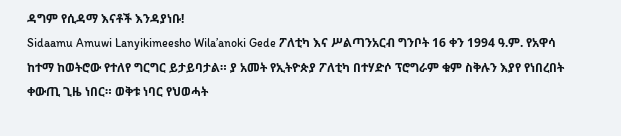ዳግም የሲዳማ እናቶች እንዳያነቡ!
Sidaamu Amuwi Lanyikimeesho Wila’anoki Gede ፖለቲካ እና ሥልጣንአርብ ግንቦት 16 ቀን 1994 ዓ.ም. የአዋሳ ከተማ ከወትሮው የተለየ ግርግር ይታይባታል። ያ አመት የኢትዮጵያ ፖለቲካ በተሃድሶ ፕሮግራም ቁም ስቅሉን እያየ የነበረበት ቀውጢ ጊዜ ነበር። ወቅቱ ነባር የህወሓት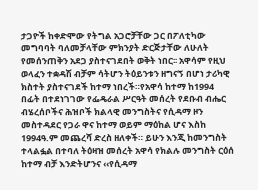ታጋዮች ከቀድሞው የትግል አጋሮቻቸው ጋር በፖለቲካው መግባባት ባለመቻላቸው ምክንያት ድርጅታቸው ለሁለት የመሰንጠቅን አደጋ ያስተናገደበት ወቅት ነበር፡፡ አዋሳም የዚህ ወላፈን ተቋዳሽ ብቻም ሳትሆን ትዕይንቱን ዘግናኝ በሆነ ታሪካዊ ክስተት ያስተናገደች ከተማ ነበረች።የአዋሳ ከተማ ከ1994 በፊት በተደነገገው የፌዴራል ሥርዓት መሰረት የደቡብ ብሔር ብሄረሰቦችና ሕዝቦች ክልላዊ መንግስትና የሲዳማ ዞን መስተዳደር የጋራ ዋና ከተማ ወይም ማዕከል ሆና እስከ 1994ዓ.ም መጨረሻ ድረስ ዘለቀች። ይሁን እንጂ ከመንግስት ተላልፏል በተባለ ትዕዛዝ መሰረት አዋሳ የክልሉ መንግስት ርዕሰ ከተማ ብቻ እንድትሆንና ‹‹የሲዳማ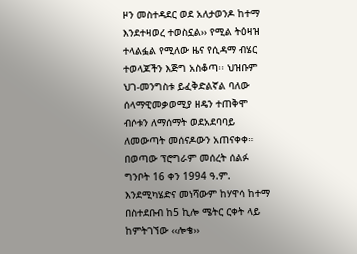ዞን መስተዳደር ወደ አለታወንዶ ከተማ እንደተዛወረ ተወስኗል›› የሚል ትዕዛዝ ተላልፏል የሚለው ዜና የሲዳማ ብሄር ተወላጆችን እጅግ አስቆጣ፡፡ ህዝቡም ህገ-መንግስቱ ይፈቅድልኛል ባለው ሰላማዊመቃወሚያ ዘዴን ተጠቅሞ ብሶቱን ለማሰማት ወደአደባባይ ለመውጣት መሰናዶውን አጠናቀቀ። በወጣው ፕሮግራም መሰረት ሰልፉ ግንቦት 16 ቀን 1994 ዓ.ም. እንደሚካሄድና መነሻውም ከሃዋሳ ከተማ በስተደቡብ ከ5 ኪሎ ሜትር ርቀት ላይ ከምትገኘው ‹‹ሎቄ››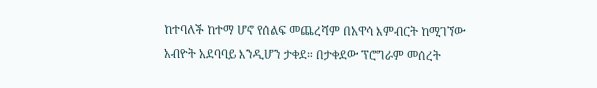ከተባለች ከተማ ሆኖ የሰልፍ መጨረሻም በአዋሳ እምብርት ከሚገኘው አብዮት አደባባይ እንዲሆን ታቀደ። በታቀደው ፕሮግራም መሰረት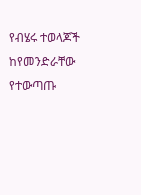የብሄሩ ተወላጆች ከየመንድራቸው የተውጣጡ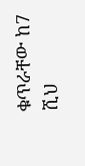ቁጥራቸው ከ7 ሺህ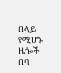በላይ የሚሆኑ ዜጐች በባ